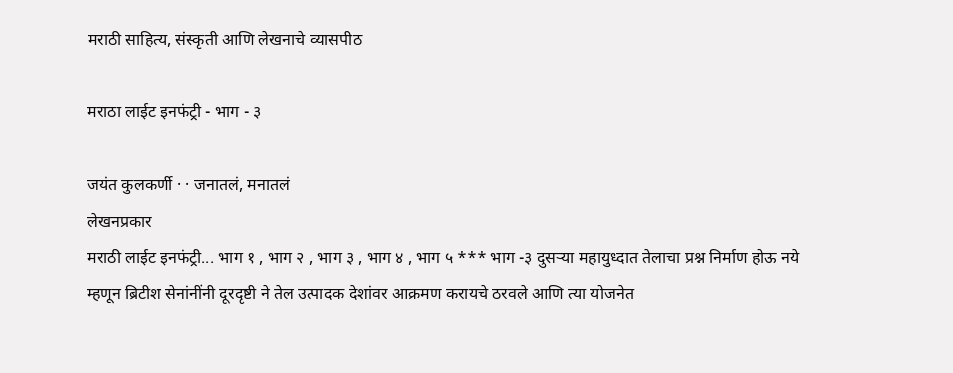मराठी साहित्य, संस्कृती आणि लेखनाचे व्यासपीठ

मराठा लाईट इनफंट्री - भाग - ३

जयंत कुलकर्णी · · जनातलं, मनातलं
लेखनप्रकार
मराठी लाईट इनफंट्री... भाग १ , भाग २ , भाग ३ , भाग ४ , भाग ५ *** भाग -३ दुसर्‍या महायुध्दात तेलाचा प्रश्न निर्माण होऊ नये म्हणून ब्रिटीश सेनांनींनी दूरदृष्टी ने तेल उत्पादक देशांवर आक्रमण करायचे ठरवले आणि त्या योजनेत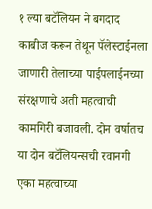१ ल्या बटॅलियन ने बगदाद काबीज करून तेथून पॅलेस्टाईनला जाणारी तेलाच्या पाईपलाईनच्या संरक्षणाचे अती महत्वाची कामगिरी बजावली. दोन वर्षातच या दोन बटॅलियन्सची रवानगी एका महत्वाच्या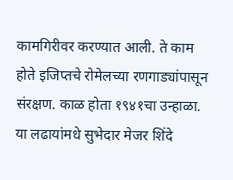कामगिरीवर करण्यात आली. ते काम होते इजिप्तचे रोमेलच्या रणगाड्यांपासून संरक्षण. काळ होता १९४१चा उन्हाळा. या लढायांमधे सुभेदार मेजर शिंदे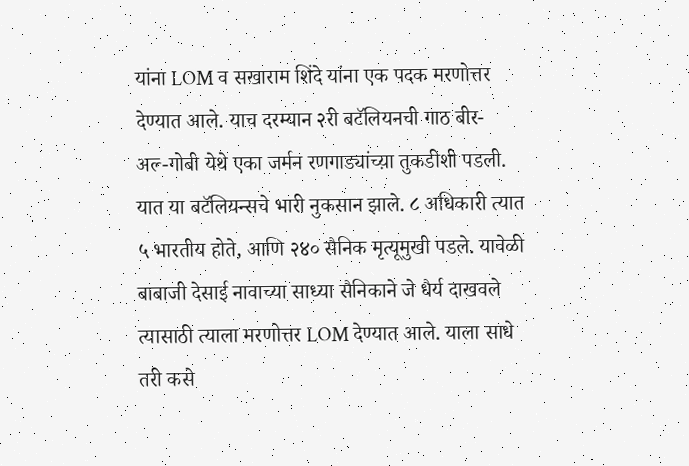यांना LOM व सखाराम शिंदे यांना एक पदक मरणोत्तर देण्यात आले. याच दरम्यान २री बटॅलियनची गाठ बीर-अल्‍-गोबी येथे एका जर्मन रणगाड्यांच्य़ा तुकडीशी पडली. यात या बटॅलियन्सचे भारी नुकसान झाले. ८ अधिकारी त्यात ५ भारतीय होते, आणि २४० सैनिक मृत्यूमुखी पडले. यावेळी बाबाजी देसाई नावाच्या साध्या सैनिकाने जे धैर्य दाखवले त्यासाठी त्याला मरणोत्तर LOM देण्यात आले. याला साधे तरी कसे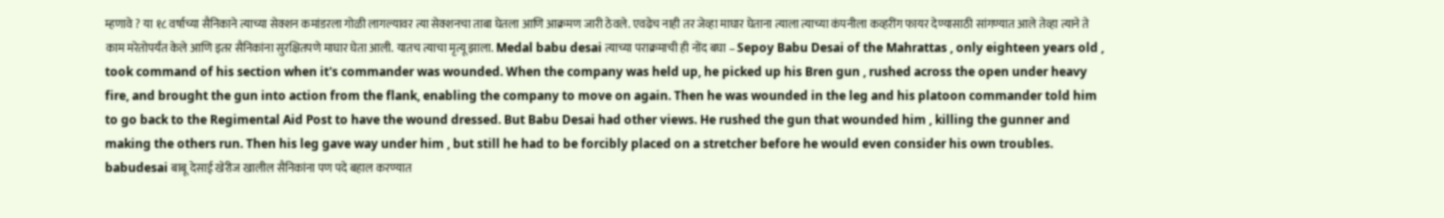म्हणावे ? या १८ वर्षाच्या सैनिकाने त्याच्या सेक्शन कमांडरला गोळी लागल्यावर त्या सेक्शनचा ताबा घेतला आणि आक्रमण जारी ठेवले. एवढेच नाही तर जेव्हा माघार घेताना त्याला त्याच्या कंपनीला कव्हरींग फायर देण्यासाठी सांगण्यात आले तेव्हा त्याने ते काम मरेतोपर्यंत केले आणि इतर सैनिकांना सुरक्षितपणे माघार घेता आली. यातच त्याचा मृत्यू झाला. Medal babu desai त्याच्या पराक्रमाची ही नोंद बघा – Sepoy Babu Desai of the Mahrattas , only eighteen years old , took command of his section when it's commander was wounded. When the company was held up, he picked up his Bren gun , rushed across the open under heavy fire, and brought the gun into action from the flank, enabling the company to move on again. Then he was wounded in the leg and his platoon commander told him to go back to the Regimental Aid Post to have the wound dressed. But Babu Desai had other views. He rushed the gun that wounded him , killing the gunner and making the others run. Then his leg gave way under him , but still he had to be forcibly placed on a stretcher before he would even consider his own troubles. babudesai बाबू देसाई खेरीज खालील सैनिकांना पण पदे बहाल करण्यात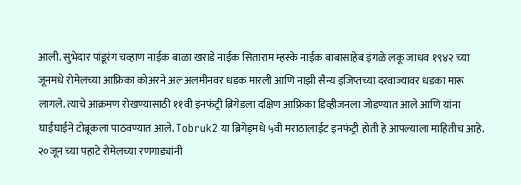आली. सुभेदार पांडूरंग चव्हाण नाईक बाळा खराडे नाईक सिताराम म्हस्के नाईक बाबासाहेब इंगळे लकू जाधव १९४२ च्या जूनमधे रोमेलच्या आफ्रिका कोअरने अल्‍ अलमीनवर धडक मारली आणि नाझी सैन्य इजिप्तच्या दरवाज्यावर धडका मारू लागले. त्याचे आक्रमण रोखण्यासाठी ११वी इनफंट्री ब्रिगेडला दक्षिण आफ्रिका डिव्हीजनला जोडण्यात आले आणि यांना घाईघाईने टोब्रूकला पाठवण्यात आले. Tobruk2 या ब्रिगेड्मधे ५वी मराठालाईट इनफंट्री होती हे आपल्याला माहितीच आहे. २०जून च्या पहाटे रोमेलच्या रणगाड्यांनी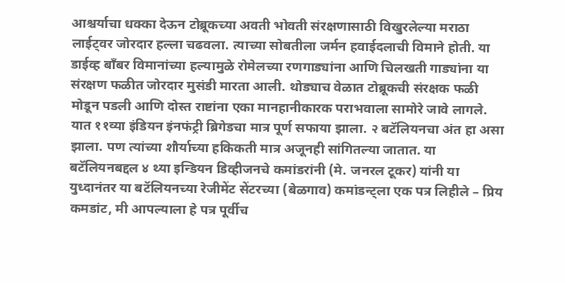आश्चर्याचा धक्का देऊन टोब्रूकच्या अवती भोवती संरक्षणासाठी विखुरलेल्या मराठा लाईट्वर जोरदार हल्ला चढवला. त्याच्या सोबतीला जर्मन हवाईदलाची विमाने होती. या डाईव्ह बॉंबर विमानांच्या हल्यामुळे रोमेलच्या रणगाड्यांना आणि चिलखती गाड्यांना या संरक्षण फळीत जोरदार मुसंडी मारता आली. थोड्याच वेळात टोब्रूकची संरक्षक फळी मोडून पडली आणि दोस्त राष्टांना एका मानहानीकारक पराभवाला सामोरे जावे लागले. यात ११व्या इंडियन इंनफंट्री ब्रिगेडचा मात्र पूर्ण सफाया झाला. २ बटॅलियनचा अंत हा असा झाला. पण त्यांच्या शौर्याच्या हकिकती मात्र अजूनही सांगितल्या जातात. या बटॅलियनबद्दल ४ थ्या इन्डियन डिव्हीजनचे कमांडरांनी (मे. जनरल टूकर) यांनी या युध्दानंतर या बटॅलियनच्या रेजीमेंट सेंटरच्या (बेळगाव) कमांडन्ट्ला एक पत्र लिहीले – प्रिय कमडांट, मी आपल्याला हे पत्र पूर्वीच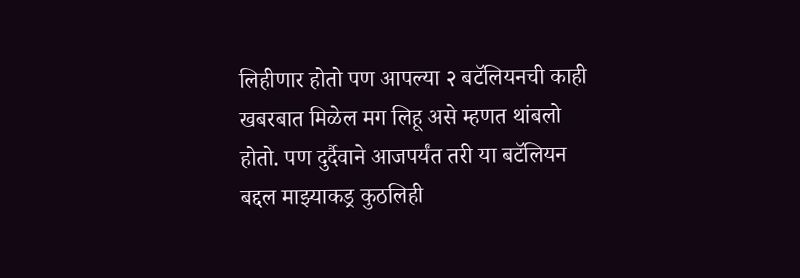लिहीणार होतो पण आपल्या २ बटॅलियनची काही खबरबात मिळेल मग लिहू असे म्हणत थांबलो होतो. पण दुर्दैवाने आजपर्यंत तरी या बटॅलियन बद्दल माझ्याकड्र कुठलिही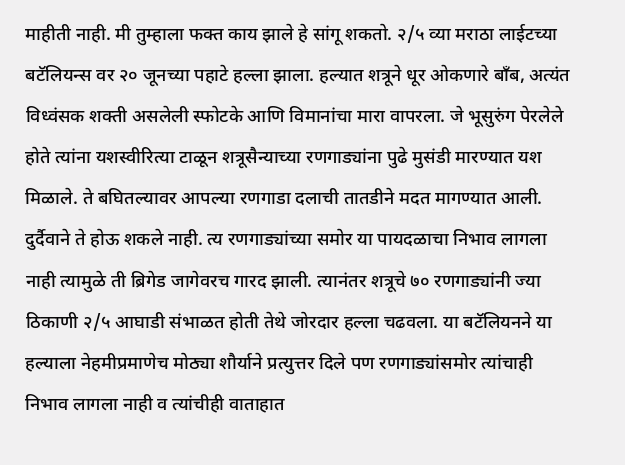माहीती नाही. मी तुम्हाला फक्त काय झाले हे सांगू शकतो. २/५ व्या मराठा लाईटच्या बटॅलियन्स वर २० जूनच्या पहाटे हल्ला झाला. हल्यात शत्रूने धूर ओकणारे बॉंब, अत्यंत विध्वंसक शक्ती असलेली स्फोटके आणि विमानांचा मारा वापरला. जे भूसुरुंग पेरलेले होते त्यांना यशस्वीरित्या टाळून शत्रूसैन्याच्या रणगाड्यांना पुढे मुसंडी मारण्यात यश मिळाले. ते बघितल्यावर आपल्या रणगाडा दलाची तातडीने मदत मागण्यात आली. दुर्दैवाने ते होऊ शकले नाही. त्य रणगाड्यांच्या समोर या पायदळाचा निभाव लागला नाही त्यामुळे ती ब्रिगेड जागेवरच गारद झाली. त्यानंतर शत्रूचे ७० रणगाड्यांनी ज्या ठिकाणी २/५ आघाडी संभाळत होती तेथे जोरदार हल्ला चढवला. या बटॅलियनने या हल्याला नेहमीप्रमाणेच मोठ्या शौर्याने प्रत्युत्तर दिले पण रणगाड्यांसमोर त्यांचाही निभाव लागला नाही व त्यांचीही वाताहात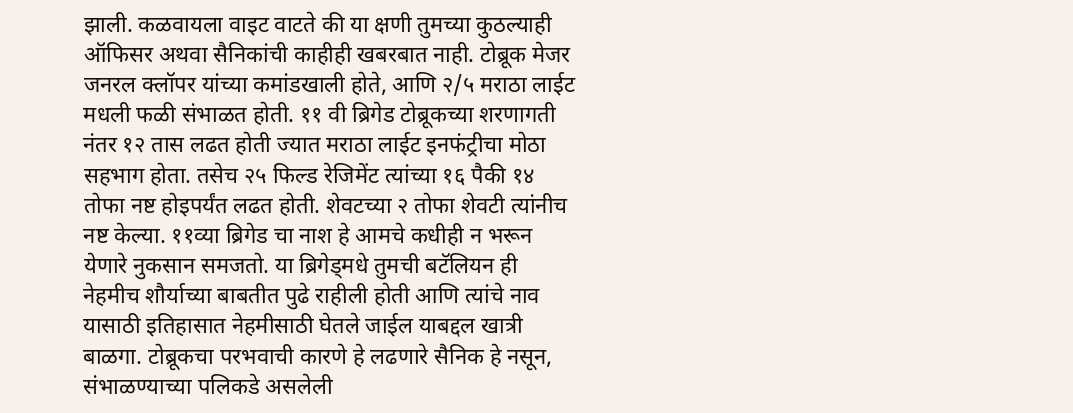झाली. कळवायला वाइट वाटते की या क्षणी तुमच्या कुठल्याही ऑफिसर अथवा सैनिकांची काहीही खबरबात नाही. टोब्रूक मेजर जनरल क्लॉपर यांच्या कमांडखाली होते, आणि २/५ मराठा लाईट मधली फळी संभाळत होती. ११ वी ब्रिगेड टोब्रूकच्या शरणागती नंतर १२ तास लढत होती ज्यात मराठा लाईट इनफंट्रीचा मोठा सहभाग होता. तसेच २५ फिल्ड रेजिमेंट त्यांच्या १६ पैकी १४ तोफा नष्ट होइपर्यंत लढत होती. शेवटच्या २ तोफा शेवटी त्यांनीच नष्ट केल्या. ११व्या ब्रिगेड चा नाश हे आमचे कधीही न भरून येणारे नुकसान समजतो. या ब्रिगेड्मधे तुमची बटॅलियन ही नेहमीच शौर्याच्या बाबतीत पुढे राहीली होती आणि त्यांचे नाव यासाठी इतिहासात नेहमीसाठी घेतले जाईल याबद्दल खात्री बाळगा. टोब्रूकचा परभवाची कारणे हे लढणारे सैनिक हे नसून, संभाळण्याच्या पलिकडे असलेली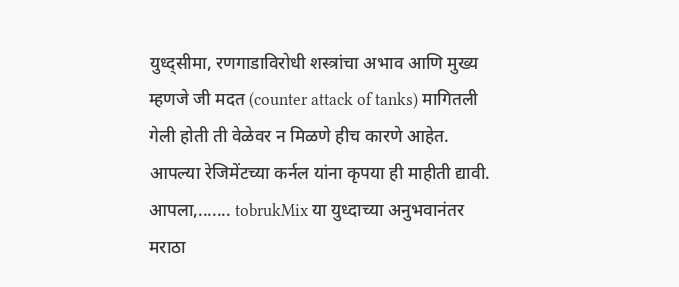युध्द्सीमा, रणगाडाविरोधी शस्त्रांचा अभाव आणि मुख्य म्हणजे जी मदत (counter attack of tanks) मागितली गेली होती ती वेळेवर न मिळणे हीच कारणे आहेत. आपल्या रेजिमेंटच्या कर्नल यांना कृपया ही माहीती द्यावी. आपला,....... tobrukMix या युध्दाच्या अनुभवानंतर मराठा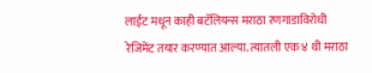लाईट मधून काही बटॅलियन्स मराठा रणगाडाविरोधी रेजिमेंट तयार करण्यात आल्या. त्यातली एक ४ थी मराठा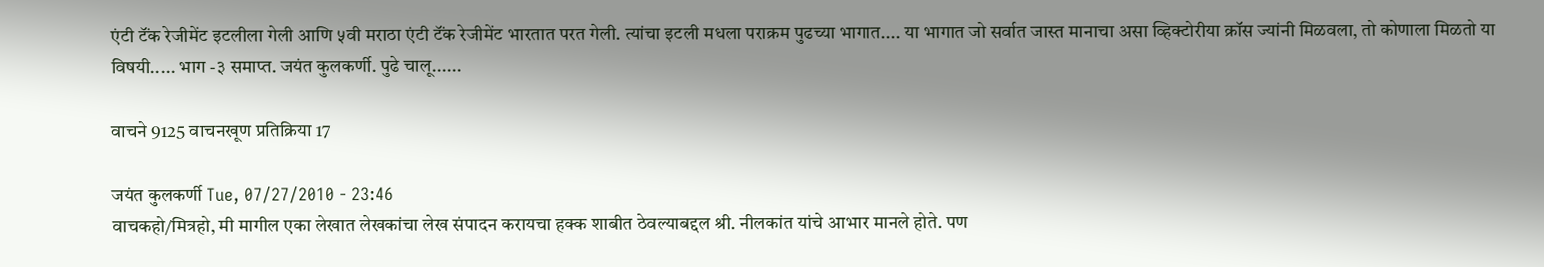एंटी टॅंक रेजीमेंट इटलीला गेली आणि ५वी मराठा एंटी टॅंक रेजीमेंट भारतात परत गेली. त्यांचा इटली मधला पराक्रम पुढच्या भागात.... या भागात जो सर्वात जास्त मानाचा असा व्हिक्टोरीया क्रॉस ज्यांनी मिळवला, तो कोणाला मिळतो या विषयी..... भाग -३ समाप्त. जयंत कुलकर्णी. पुढे चालू......

वाचने 9125 वाचनखूण प्रतिक्रिया 17

जयंत कुलकर्णी Tue, 07/27/2010 - 23:46
वाचकहो/मित्रहो, मी मागील एका लेखात लेखकांचा लेख संपादन करायचा हक्क शाबीत ठेवल्याबद्दल श्री. नीलकांत यांचे आभार मानले होते. पण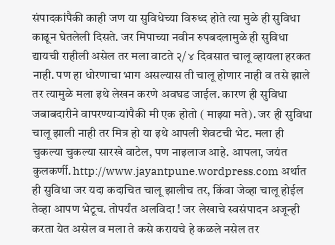संपादकांपैकी काही जण या सुविधेच्या विरुध्द होते त्या मुळे ही सुविधा काढून घेतलेली दिसते. जर मिपाच्या नवीन रुपबदलामुळे ही सुविधा द्यायची राहीली असेल तर मला वाटते २/ ४ दिवसात चालू व्हायला हरकत नाही. पण हा धोरणाचा भाग असल्यास ती चालू होणार नाही व तसे झाले तर त्यामुळे मला इथे लेखन करणे अवघड जाईल. कारण ही सुविधा जबाबदारीने वापरण्यार्‍यांपैकी मी एक होतो ( माझ्या मते). जर ही सुविधा चालू झाली नाही तर मित्र हो या इथे आपली शेवटची भेट. मला ही चुकल्या चुकल्या सारखे वाटेल, पण नाइलाज आहे. आपला, जयंत कुलकर्णी. http://www.jayantpune.wordpress.com अर्थात ही सुविधा जर यदा कदाचित चालू झालीच तर, किंवा जेव्हा चालू होईल तेव्हा आपण भेटूच. तोपर्यंत अलविदा ! जर लेखाचे स्वसंपादन अजून्ही करता येत असेल व मला ते कसे करायचे हे कळले नसेल तर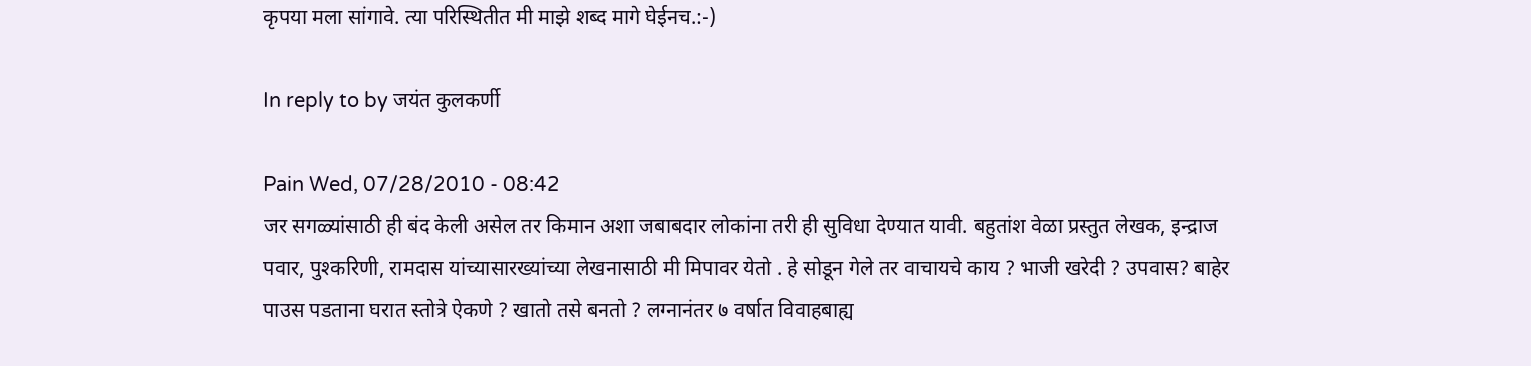कृपया मला सांगावे. त्या परिस्थितीत मी माझे शब्द मागे घेईनच.:-)

In reply to by जयंत कुलकर्णी

Pain Wed, 07/28/2010 - 08:42
जर सगळ्यांसाठी ही बंद केली असेल तर किमान अशा जबाबदार लोकांना तरी ही सुविधा देण्यात यावी. बहुतांश वेळा प्रस्तुत लेखक, इन्द्राज पवार, पुश्करिणी, रामदास यांच्यासारख्यांच्या लेखनासाठी मी मिपावर येतो . हे सोडून गेले तर वाचायचे काय ? भाजी खरेदी ? उपवास? बाहेर पाउस पडताना घरात स्तोत्रे ऐकणे ? खातो तसे बनतो ? लग्नानंतर ७ वर्षात विवाहबाह्य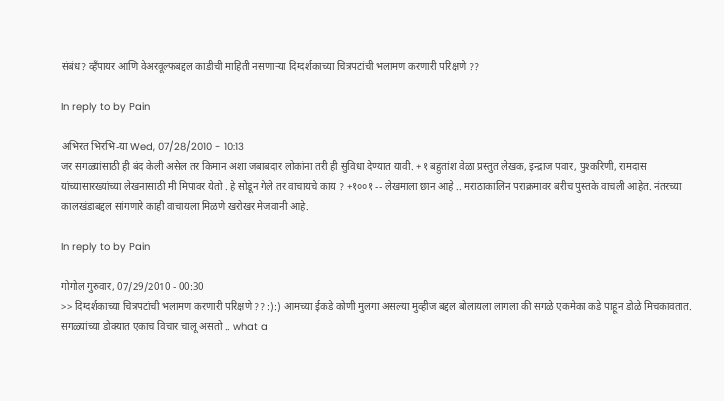संबंध? व्हँपायर आणि वेअरवूल्फबद्दल काडीची माहिती नसणार्‍या दिग्दर्शकाच्या चित्रपटांची भलामण करणारी परिक्षणे ??

In reply to by Pain

अभिरत भिरभि-या Wed, 07/28/2010 - 10:13
जर सगळ्यांसाठी ही बंद केली असेल तर किमान अशा जबाबदार लोकांना तरी ही सुविधा देण्यात यावी. +१ बहुतांश वेळा प्रस्तुत लेखक, इन्द्राज पवार, पुश्करिणी, रामदास यांच्यासारख्यांच्या लेखनासाठी मी मिपावर येतो . हे सोडून गेले तर वाचायचे काय ? +१००१ -- लेखमाला छान आहे .. मराठाकालिन पराक्रमावर बरीच पुस्तके वाचली आहेत. नंतरच्या कालखंडाबद्दल सांगणारे काही वाचायला मिळणे खरोखर मेजवानी आहे.

In reply to by Pain

गोगोल गुरुवार, 07/29/2010 - 00:30
>> दिग्दर्शकाच्या चित्रपटांची भलामण करणारी परिक्षणे ?? :):) आमच्या ईकडे कोणी मुलगा असल्या मुव्हीज बद्दल बोलायला लागला की सगळे एकमेका कडे पाहून डोळे मिचकावतात. सगळ्यांच्या डोक्यात एकाच विचार चालू असतो .. what a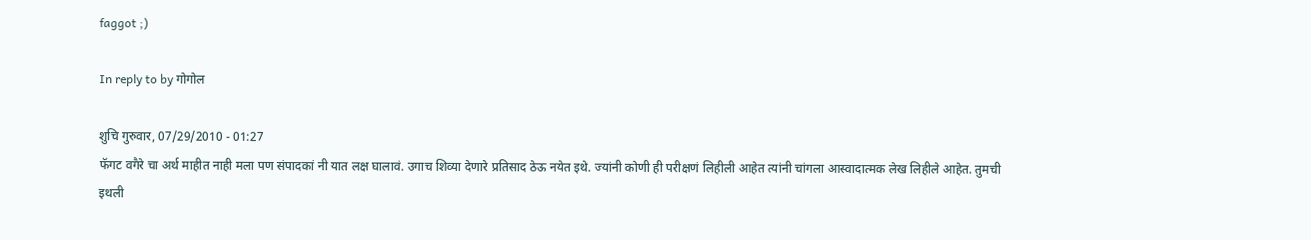faggot ;)

In reply to by गोगोल

शुचि गुरुवार, 07/29/2010 - 01:27
फॅगट वगैरे चा अर्थ माहीत नाही मला पण संपादकां नी यात लक्ष घालावं. उगाच शिव्या देणारे प्रतिसाद ठेऊ नयेत इथे. ज्यांनी कोणी ही परीक्षणं लिहीली आहेत त्यांनी चांगला आस्वादात्मक लेख लिहीले आहेत. तुमची इथली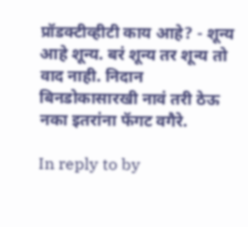प्रॉडक्टीव्हीटी काय आहे? - शून्य आहे शून्य. बरं शून्य तर शून्य तो वाद नाही. निदान बिनडोकासारखी नावं तरी ठेऊ नका इतरांना फॅगट वगैरे.

In reply to by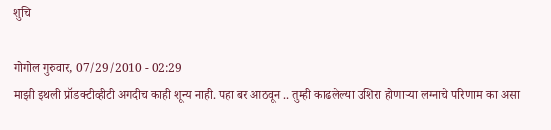शुचि

गोगोल गुरुवार, 07/29/2010 - 02:29
माझी इथली प्रॉडक्टीव्हीटी अगदीच काही शून्य नाही. पहा बर आठवून .. तुम्ही काढलेल्या उशिरा होणार्‍या लग्नाचे परिणाम का असा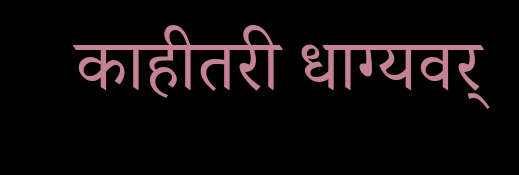काहीतरी धाग्यवर्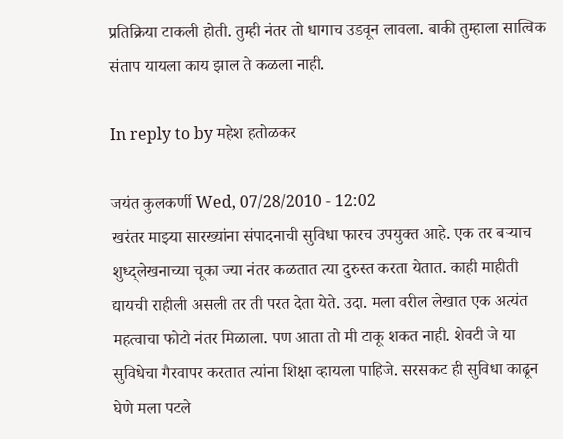प्रतिक्रिया टाकली होती. तुम्ही नंतर तो धागाच उडवून लावला. बाकी तुम्हाला सात्विक संताप यायला काय झाल ते कळला नाही.

In reply to by महेश हतोळकर

जयंत कुलकर्णी Wed, 07/28/2010 - 12:02
खरंतर माझ्या सारख्यांना संपादनाची सुविधा फारच उपयुक्त आहे. एक तर बर्‍याच शुध्द्लेखनाच्या चूका ज्या नंतर कळतात त्या दुरुस्त करता येतात. काही माहीती द्यायची राहीली असली तर ती परत देता येते. उदा. मला वरील लेखात एक अत्यंत महत्वाचा फोटो नंतर मिळाला. पण आता तो मी टाकू शकत नाही. शेवटी जे या सुविधेचा गैरवापर करतात त्यांना शिक्षा व्हायला पाहिजे. सरसकट ही सुविधा काढून घेणे मला पटले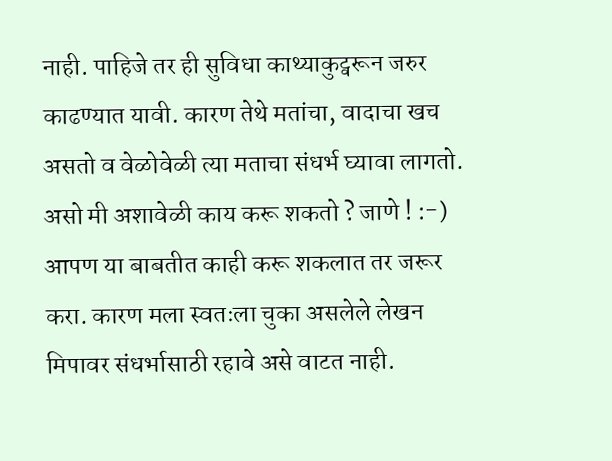नाही. पाहिजे तर ही सुविधा काथ्याकुट्वरून जरुर काढण्यात यावी. कारण तेथे मतांचा, वादाचा खच असतो व वेळोवेळी त्या मताचा संधर्भ घ्यावा लागतो. असो मी अशावेळी काय करू शकतो ? जाणे ! :-) आपण या बाबतीत काही करू शकलात तर जरूर करा. कारण मला स्वतःला चुका असलेले लेखन मिपावर संधर्भासाठी रहावे असे वाटत नाही.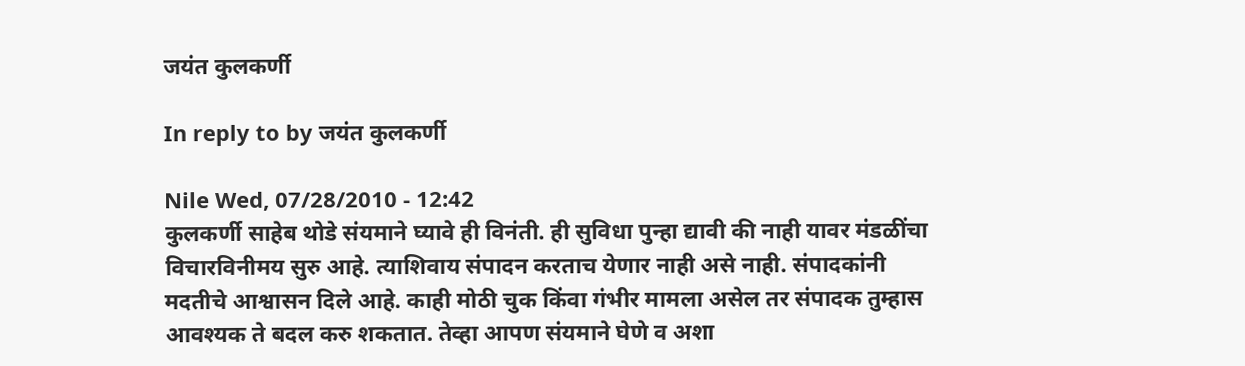जयंत कुलकर्णी

In reply to by जयंत कुलकर्णी

Nile Wed, 07/28/2010 - 12:42
कुलकर्णी साहेब थोडे संयमाने घ्यावे ही विनंती. ही सुविधा पुन्हा द्यावी की नाही यावर मंडळींचा विचारविनीमय सुरु आहे. त्याशिवाय संपादन करताच येणार नाही असे नाही. संपादकांनी मदतीचे आश्वासन दिले आहे. काही मोठी चुक किंवा गंभीर मामला असेल तर संपादक तुम्हास आवश्यक ते बदल करु शकतात. तेव्हा आपण संयमाने घेणे व अशा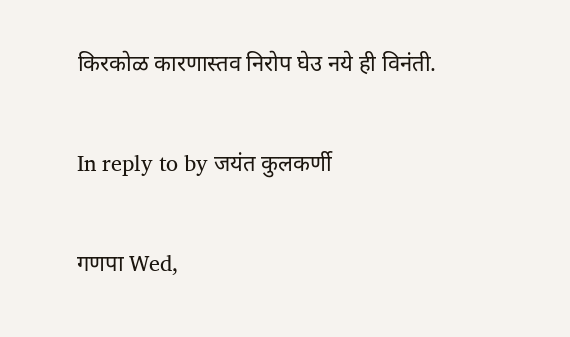किरकोळ कारणास्तव निरोप घेउ नये ही विनंती.

In reply to by जयंत कुलकर्णी

गणपा Wed,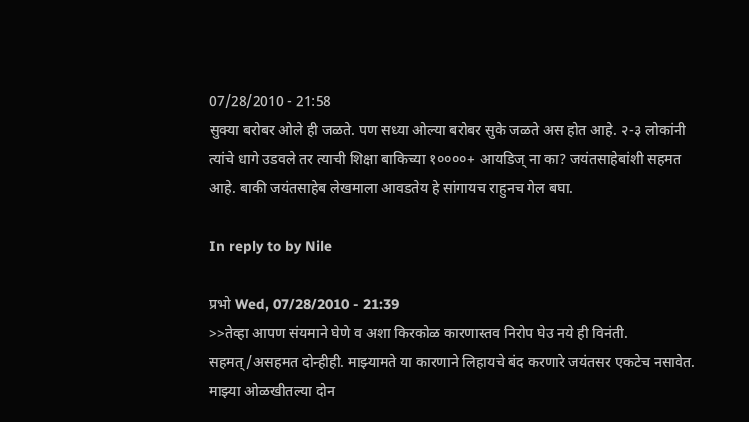07/28/2010 - 21:58
सुक्या बरोबर ओले ही जळते. पण सध्या ओल्या बरोबर सुके जळते अस होत आहे. २-३ लोकांनी त्यांचे धागे उडवले तर त्याची शिक्षा बाकिच्या १००००+ आयडिज् ना का? जयंतसाहेबांशी सहमत आहे. बाकी जयंतसाहेब लेखमाला आवडतेय हे सांगायच राहुनच गेल बघा.

In reply to by Nile

प्रभो Wed, 07/28/2010 - 21:39
>>तेव्हा आपण संयमाने घेणे व अशा किरकोळ कारणास्तव निरोप घेउ नये ही विनंती. सहमत्/असहमत दोन्हीही. माझ्यामते या कारणाने लिहायचे बंद करणारे जयंतसर एकटेच नसावेत. माझ्या ओळखीतल्या दोन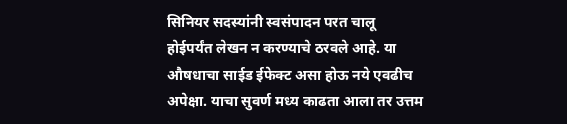सिनियर सदस्यांनी स्वसंपादन परत चालू होईपर्यंत लेखन न करण्याचे ठरवले आहे. या औषधाचा साईड ईफेक्ट असा होऊ नये एवढीच अपेक्षा. याचा सुवर्ण मध्य काढता आला तर उत्तम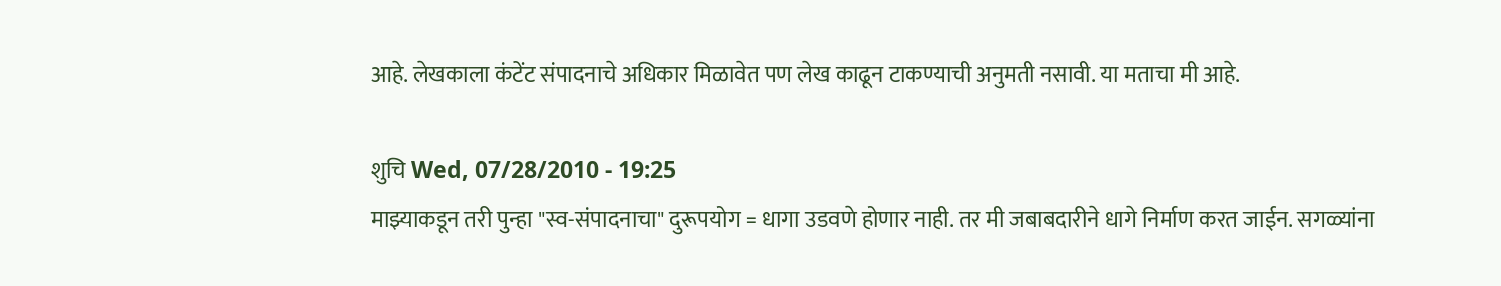आहे. लेखकाला कंटेंट संपादनाचे अधिकार मिळावेत पण लेख काढून टाकण्याची अनुमती नसावी. या मताचा मी आहे.

शुचि Wed, 07/28/2010 - 19:25
माझ्याकडून तरी पुन्हा "स्व-संपादनाचा" दुरूपयोग = धागा उडवणे होणार नाही. तर मी जबाबदारीने धागे निर्माण करत जाईन. सगळ्यांना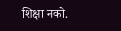शिक्षा नको.